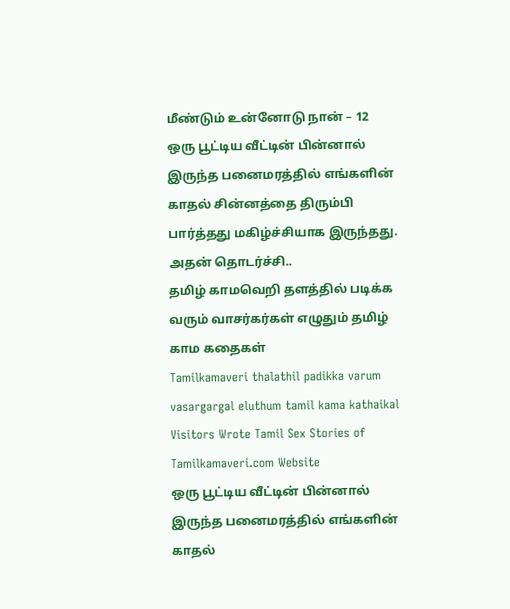மீண்டும் உன்னோடு நான் – 12
ஒரு பூட்டிய வீட்டின் பின்னால் இருந்த பனைமரத்தில் எங்களின் காதல் சின்னத்தை திரும்பி பார்த்தது மகிழ்ச்சியாக இருந்தது. அதன் தொடர்ச்சி..
தமிழ் காமவெறி தளத்தில் படிக்க வரும் வாசர்கர்கள் எழுதும் தமிழ் காம கதைகள்
Tamilkamaveri thalathil padikka varum vasargargal eluthum tamil kama kathaikal
Visitors Wrote Tamil Sex Stories of Tamilkamaveri.com Website
ஒரு பூட்டிய வீட்டின் பின்னால் இருந்த பனைமரத்தில் எங்களின் காதல்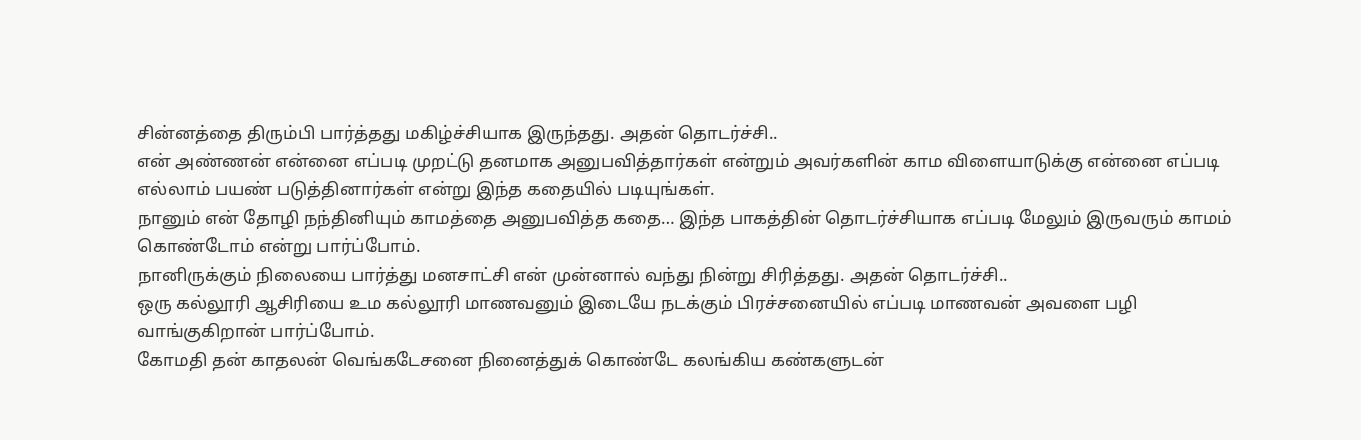சின்னத்தை திரும்பி பார்த்தது மகிழ்ச்சியாக இருந்தது. அதன் தொடர்ச்சி..
என் அண்ணன் என்னை எப்படி முறட்டு தனமாக அனுபவித்தார்கள் என்றும் அவர்களின் காம விளையாடுக்கு என்னை எப்படி எல்லாம் பயண் படுத்தினார்கள் என்று இந்த கதையில் படியுங்கள்.
நானும் என் தோழி நந்தினியும் காமத்தை அனுபவித்த கதை… இந்த பாகத்தின் தொடர்ச்சியாக எப்படி மேலும் இருவரும் காமம் கொண்டோம் என்று பார்ப்போம்.
நானிருக்கும் நிலையை பார்த்து மனசாட்சி என் முன்னால் வந்து நின்று சிரித்தது. அதன் தொடர்ச்சி..
ஒரு கல்லூரி ஆசிரியை உம கல்லூரி மாணவனும் இடையே நடக்கும் பிரச்சனையில் எப்படி மாணவன் அவளை பழி வாங்குகிறான் பார்ப்போம்.
கோமதி தன் காதலன் வெங்கடேசனை நினைத்துக் கொண்டே கலங்கிய கண்களுடன்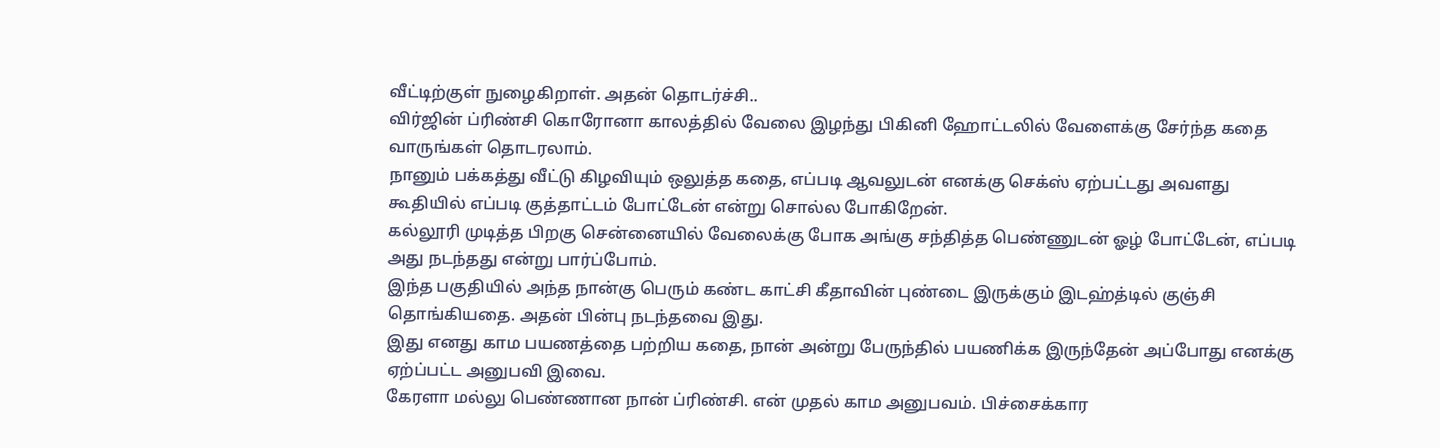வீட்டிற்குள் நுழைகிறாள். அதன் தொடர்ச்சி..
விர்ஜின் ப்ரிண்சி கொரோனா காலத்தில் வேலை இழந்து பிகினி ஹோட்டலில் வேளைக்கு சேர்ந்த கதை வாருங்கள் தொடரலாம்.
நானும் பக்கத்து வீட்டு கிழவியும் ஒலுத்த கதை, எப்படி ஆவலுடன் எனக்கு செக்ஸ் ஏற்பட்டது அவளது கூதியில் எப்படி குத்தாட்டம் போட்டேன் என்று சொல்ல போகிறேன்.
கல்லூரி முடித்த பிறகு சென்னையில் வேலைக்கு போக அங்கு சந்தித்த பெண்ணுடன் ஓழ் போட்டேன், எப்படி அது நடந்தது என்று பார்ப்போம்.
இந்த பகுதியில் அந்த நான்கு பெரும் கண்ட காட்சி கீதாவின் புண்டை இருக்கும் இடஹ்த்டில் குஞ்சி தொங்கியதை. அதன் பின்பு நடந்தவை இது.
இது எனது காம பயணத்தை பற்றிய கதை, நான் அன்று பேருந்தில் பயணிக்க இருந்தேன் அப்போது எனக்கு ஏற்ப்பட்ட அனுபவி இவை.
கேரளா மல்லு பெண்ணான நான் ப்ரிண்சி. என் முதல் காம அனுபவம். பிச்சைக்கார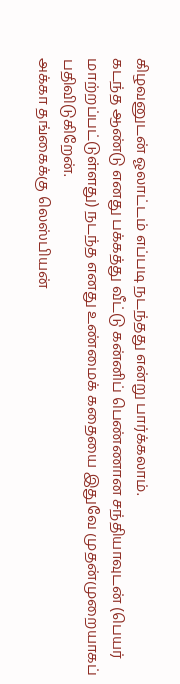கிழவனுடன் ஓலாட்டம் எப்படி நடந்தது என்று பார்க்கலாம்.
கடந்த ஆண்டு எனது பக்கத்து வீட்டு கன்னிப் பெண்ணான சந்தியாவுடன் (பெயர் மாற்றப்பட்டுள்ளது) நடந்த எனது உண்மைக் கதையை இதுவே முதன்முறையாகப் பதிவிடுகிறேன்.
அக்கா தங்கைக்கு லெஸ்பியன்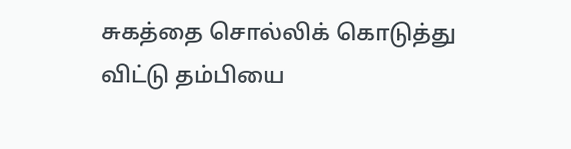சுகத்தை சொல்லிக் கொடுத்து விட்டு தம்பியை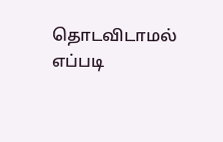தொடவிடாமல் எப்படி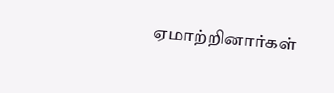ஏமாற்றினார்கள்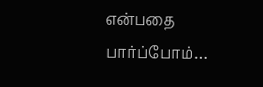என்பதை பார்ப்போம்…